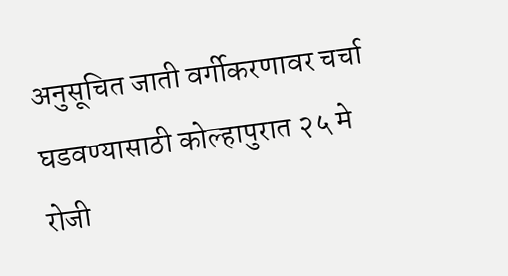अनुसूचित जाती वर्गीकरणावर चर्चा घडवण्यासाठी कोल्हापुरात २५ मे रोजी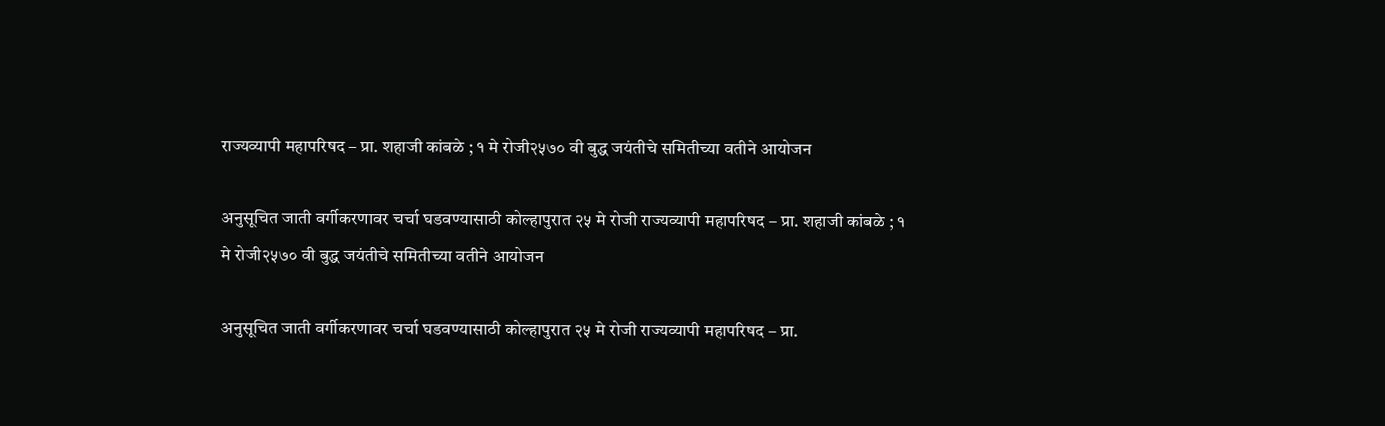राज्यव्यापी महापरिषद – प्रा. शहाजी कांबळे ; १ मे रोजी२५७० वी बुद्ध जयंतीचे समितीच्या वतीने आयोजन

अनुसूचित जाती वर्गीकरणावर चर्चा घडवण्यासाठी कोल्हापुरात २५ मे रोजी राज्यव्यापी महापरिषद – प्रा. शहाजी कांबळे ; १ मे रोजी२५७० वी बुद्ध जयंतीचे समितीच्या वतीने आयोजन

अनुसूचित जाती वर्गीकरणावर चर्चा घडवण्यासाठी कोल्हापुरात २५ मे रोजी राज्यव्यापी महापरिषद – प्रा.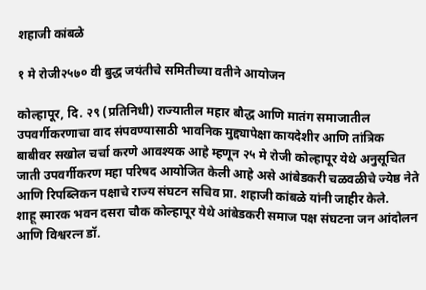शहाजी कांबळे

१ मे रोजी२५७० वी बुद्ध जयंतीचे समितीच्या वतीने आयोजन

कोल्हापूर, दि. २९ (प्रतिनिधी) राज्यातील महार बौद्ध आणि मातंग समाजातील उपवर्गीकरणाचा वाद संपवण्यासाठी भावनिक मुद्द्यापेक्षा कायदेशीर आणि तांत्रिक बाबीवर सखोल चर्चा करणे आवश्यक आहे म्हणून २५ मे रोजी कोल्हापूर येथे अनुसूचित जाती उपवर्गीकरण महा परिषद आयोजित केली आहे असे आंबेडकरी चळवळीचे ज्येष्ठ नेते आणि रिपब्लिकन पक्षाचे राज्य संघटन सचिव प्रा. शहाजी कांबळे यांनी जाहीर केले.
शाहू स्मारक भवन दसरा चौक कोल्हापूर येथे आंबेडकरी समाज पक्ष संघटना जन आंदोलन आणि विश्वरत्न डॉ.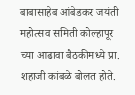बाबासाहेब आंबेडकर जयंती महोत्सव समिती कोल्हापूर च्या आढावा बैठकीमध्ये प्रा. शहाजी कांबळे बोलत होते.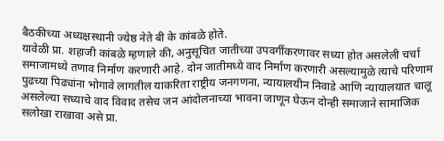बैठकीच्या अध्यक्षस्थानी ज्येष्ठ नेते बी के कांबळे होते.
यावेळी प्रा. शहाजी कांबळे म्हणाले की, अनुसूचित जातीच्या उपवर्गीकरणावर सध्या होत असलेली चर्चा समाजामध्ये तणाव निर्माण करणारी आहे. दोन जातीमध्ये वाद निर्माण करणारी असल्यामुळे त्याचे परिणाम पुढच्या पिढ्यांना भोगावे लागतील याकरिता राष्ट्रीय जनगणना, न्यायालयीन निवाडे आणि न्यायालयात चालू असलेल्या सध्याचे वाद विवाद तसेच जन आंदोलनाच्या भावना जाणून घेऊन दोन्ही समाजाने सामाजिक सलोखा राखावा असे प्रा.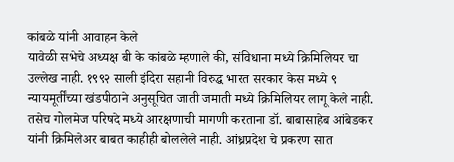कांबळे यांनी आवाहन केले
यावेळी सभेचे अध्यक्ष बी के कांबळे म्हणाले की, संविधाना मध्ये क्रिमिलियर चा उल्लेख नाही. १९९२ साली इंदिरा सहानी विरुद्ध भारत सरकार केस मध्ये ९ न्यायमूर्तींच्या खंडपीठाने अनुसूचित जाती जमाती मध्ये क्रिमिलियर लागू केले नाही. तसेच गोलमेज परिषदे मध्ये आरक्षणाची मागणी करताना डॉ. बाबासाहेब आंबेडकर यांनी क्रिमिलेअर बाबत काहीही बोललेले नाही. आंध्रप्रदेश चे प्रकरण सात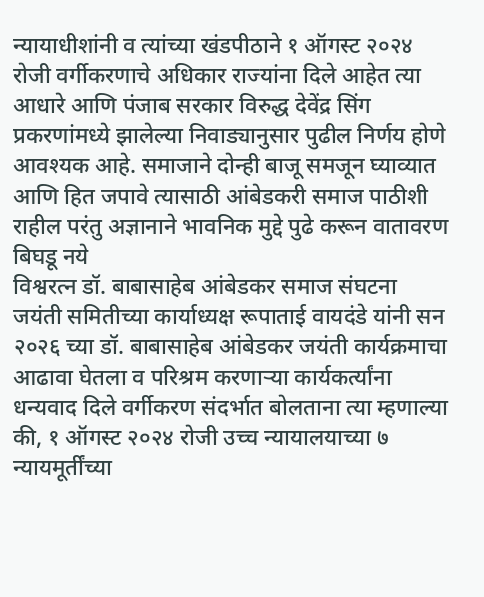न्यायाधीशांनी व त्यांच्या खंडपीठाने १ ऑगस्ट २०२४ रोजी वर्गीकरणाचे अधिकार राज्यांना दिले आहेत त्या आधारे आणि पंजाब सरकार विरुद्ध देवेंद्र सिंग प्रकरणांमध्ये झालेल्या निवाड्यानुसार पुढील निर्णय होणे आवश्यक आहे. समाजाने दोन्ही बाजू समजून घ्याव्यात आणि हित जपावे त्यासाठी आंबेडकरी समाज पाठीशी राहील परंतु अज्ञानाने भावनिक मुद्दे पुढे करून वातावरण बिघडू नये
विश्वरत्न डॉ. बाबासाहेब आंबेडकर समाज संघटना जयंती समितीच्या कार्याध्यक्ष रूपाताई वायदंडे यांनी सन २०२६ च्या डॉ. बाबासाहेब आंबेडकर जयंती कार्यक्रमाचा आढावा घेतला व परिश्रम करणाऱ्या कार्यकर्त्यांना धन्यवाद दिले वर्गीकरण संदर्भात बोलताना त्या म्हणाल्या की, १ ऑगस्ट २०२४ रोजी उच्च न्यायालयाच्या ७ न्यायमूर्तींच्या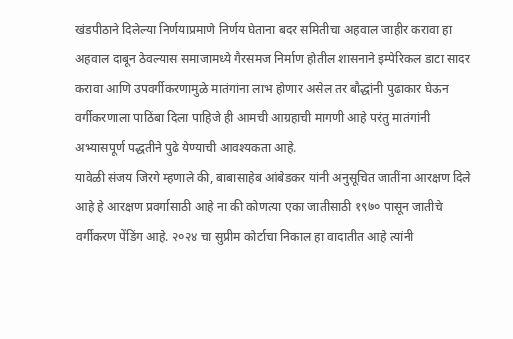खंडपीठाने दिलेल्या निर्णयाप्रमाणे निर्णय घेताना बदर समितीचा अहवाल जाहीर करावा हा अहवाल दाबून ठेवल्यास समाजामध्ये गैरसमज निर्माण होतील शासनाने इम्पेरिकल डाटा सादर करावा आणि उपवर्गीकरणामुळे मातंगांना लाभ होणार असेल तर बौद्धांनी पुढाकार घेऊन वर्गीकरणाला पाठिंबा दिला पाहिजे ही आमची आग्रहाची मागणी आहे परंतु मातंगांनी अभ्यासपूर्ण पद्धतीने पुढे येण्याची आवश्यकता आहे.
यावेळी संजय जिरगे म्हणाले की, बाबासाहेब आंबेडकर यांनी अनुसूचित जातींना आरक्षण दिले आहे हे आरक्षण प्रवर्गासाठी आहे ना की कोणत्या एका जातीसाठी १९७० पासून जातीचे वर्गीकरण पेंडिंग आहे. २०२४ चा सुप्रीम कोर्टाचा निकाल हा वादातीत आहे त्यांनी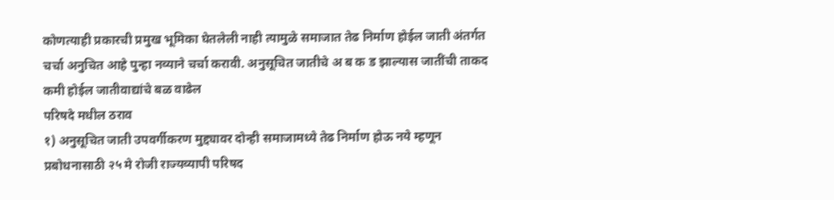कोणत्याही प्रकारची प्रमुख भूमिका घेतलेली नाही त्यामुळे समाजात तेढ निर्माण होईल जाती अंतर्गत चर्चा अनुचित आहे पुन्हा नव्याने चर्चा करावी. अनुसूचित जातीचे अ ब क ड झाल्यास जातींची ताकद कमी होईल जातीवाद्यांचे बळ वाढेल
परिषदे मधील ठराव
१) अनुसूचित जाती उपवर्गीकरण मुद्द्यावर दोन्ही समाजामध्ये तेढ निर्माण होऊ नये म्हणून प्रबोधनासाठी २५ मे रोजी राज्यव्यापी परिषद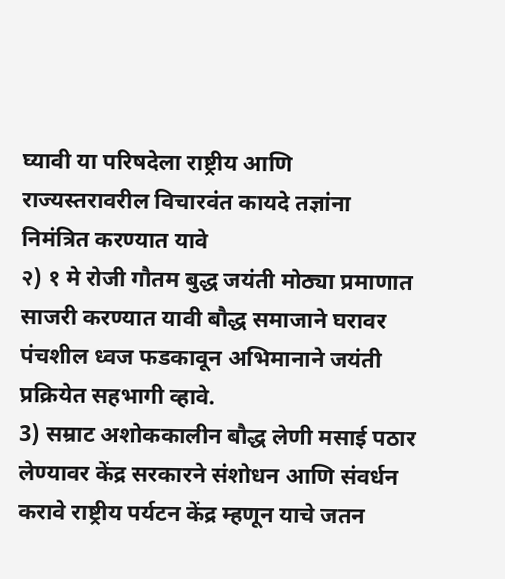घ्यावी या परिषदेला राष्ट्रीय आणि राज्यस्तरावरील विचारवंत कायदे तज्ञांना निमंत्रित करण्यात यावे
२) १ मे रोजी गौतम बुद्ध जयंती मोठ्या प्रमाणात साजरी करण्यात यावी बौद्ध समाजाने घरावर पंचशील ध्वज फडकावून अभिमानाने जयंती प्रक्रियेत सहभागी व्हावे.
3) सम्राट अशोककालीन बौद्ध लेणी मसाई पठार लेण्यावर केंद्र सरकारने संशोधन आणि संवर्धन करावे राष्ट्रीय पर्यटन केंद्र म्हणून याचे जतन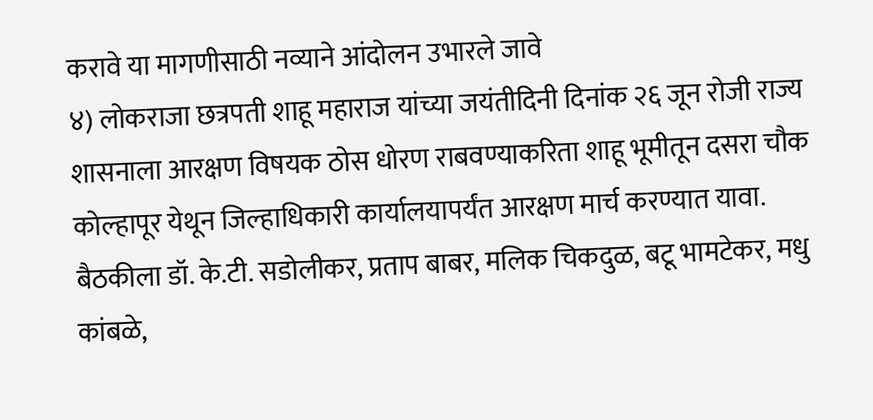करावे या मागणीसाठी नव्याने आंदोलन उभारले जावे
४) लोकराजा छत्रपती शाहू महाराज यांच्या जयंतीदिनी दिनांक २६ जून रोजी राज्य शासनाला आरक्षण विषयक ठोस धोरण राबवण्याकरिता शाहू भूमीतून दसरा चौक कोल्हापूर येथून जिल्हाधिकारी कार्यालयापर्यंत आरक्षण मार्च करण्यात यावा.
बैठकीला डॉ. के.टी. सडोलीकर, प्रताप बाबर, मलिक चिकदुळ, बटू भामटेकर, मधु कांबळे,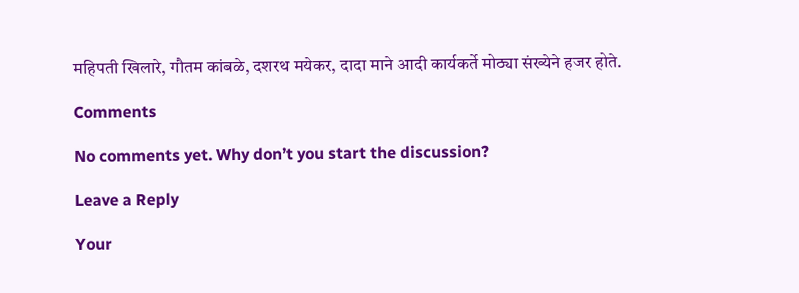महिपती खिलारे, गौतम कांबळे, दशरथ मयेकर, दादा माने आदी कार्यकर्ते मोठ्या संख्येने हजर होते.

Comments

No comments yet. Why don’t you start the discussion?

Leave a Reply

Your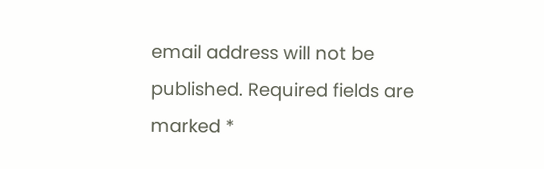email address will not be published. Required fields are marked *